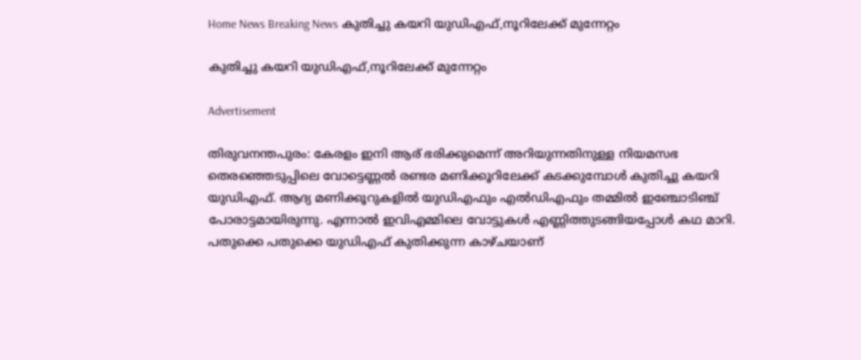Home News Breaking News കുതിച്ചു കയറി യുഡിഎഫ്,നൂറിലേക്ക് മുന്നേറ്റം

കുതിച്ചു കയറി യുഡിഎഫ്,നൂറിലേക്ക് മുന്നേറ്റം

Advertisement

തിരുവനന്തപുരം: കേരളം ഇനി ആര് ഭരിക്കുമെന്ന് അറിയുന്നതിനുള്ള നിയമസഭ തെരഞ്ഞെടുപ്പിലെ വോട്ടെണ്ണല്‍ രണ്ടര മണിക്കൂറിലേക്ക് കടക്കുമ്പോള്‍ കുതിച്ചു കയറി യുഡിഎഫ്. ആദ്യ മണിക്കൂറുകളില്‍ യുഡിഎഫും എല്‍ഡിഎഫും തമ്മില്‍ ഇഞ്ചോടിഞ്ച് പോരാട്ടമായിരുന്നു. എന്നാല്‍ ഇവിഎമ്മിലെ വോട്ടുകള്‍ എണ്ണിത്തുടങ്ങിയപ്പോള്‍ കഥ മാറി. പതുക്കെ പതുക്കെ യുഡിഎഫ് കുതിക്കുന്ന കാഴ്ചയാണ്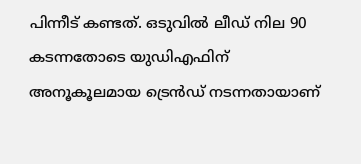പിന്നീട് കണ്ടത്. ഒടുവില്‍ ലീഡ് നില 90 കടന്നതോടെ യുഡിഎഫിന് അനൂകൂലമായ ട്രെന്‍ഡ് നടന്നതായാണ്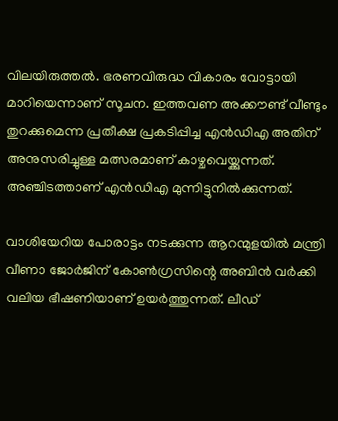വിലയിരുത്തല്‍. ഭരണവിരുദ്ധ വികാരം വോട്ടായി മാറിയെന്നാണ് സൂചന. ഇത്തവണ അക്കൗണ്ട് വീണ്ടും തുറക്കുമെന്ന പ്രതീക്ഷ പ്രകടിപ്പിച്ച എന്‍ഡിഎ അതിന് അനുസരിച്ചുള്ള മത്സരമാണ് കാഴ്ചവെയ്ക്കുന്നത്. അഞ്ചിടത്താണ് എന്‍ഡിഎ മുന്നിട്ടുനില്‍ക്കുന്നത്.

വാശിയേറിയ പോരാട്ടം നടക്കുന്ന ആറന്മുളയില്‍ മന്ത്രി വീണാ ജോര്‍ജിന് കോണ്‍ഗ്രസിന്റെ അബിന്‍ വര്‍ക്കി വലിയ ഭീഷണിയാണ് ഉയര്‍ത്തുന്നത്. ലീഡ്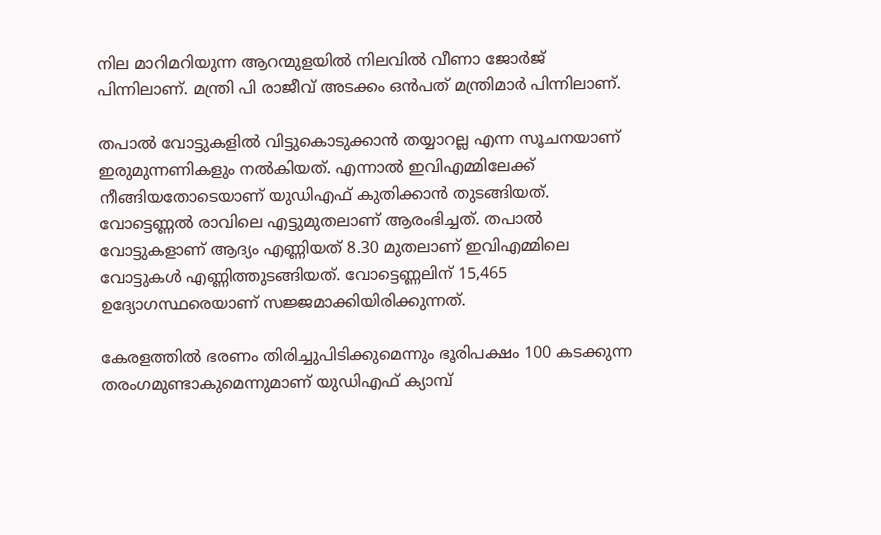നില മാറിമറിയുന്ന ആറന്മുളയില്‍ നിലവില്‍ വീണാ ജോര്‍ജ് പിന്നിലാണ്. മന്ത്രി പി രാജീവ് അടക്കം ഒന്‍പത് മന്ത്രിമാര്‍ പിന്നിലാണ്.

തപാല്‍ വോട്ടുകളില്‍ വിട്ടുകൊടുക്കാന്‍ തയ്യാറല്ല എന്ന സൂചനയാണ് ഇരുമുന്നണികളും നല്‍കിയത്. എന്നാല്‍ ഇവിഎമ്മിലേക്ക് നീങ്ങിയതോടെയാണ് യുഡിഎഫ് കുതിക്കാന്‍ തുടങ്ങിയത്. വോട്ടെണ്ണല്‍ രാവിലെ എട്ടുമുതലാണ് ആരംഭിച്ചത്. തപാല്‍ വോട്ടുകളാണ് ആദ്യം എണ്ണിയത് 8.30 മുതലാണ് ഇവിഎമ്മിലെ വോട്ടുകള്‍ എണ്ണിത്തുടങ്ങിയത്. വോട്ടെണ്ണലിന് 15,465 ഉദ്യോഗസ്ഥരെയാണ് സജ്ജമാക്കിയിരിക്കുന്നത്.

കേരളത്തില്‍ ഭരണം തിരിച്ചുപിടിക്കുമെന്നും ഭൂരിപക്ഷം 100 കടക്കുന്ന തരംഗമുണ്ടാകുമെന്നുമാണ് യുഡിഎഫ് ക്യാമ്പ്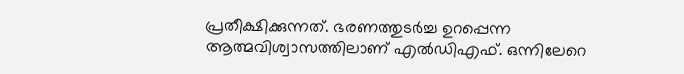പ്രതീക്ഷിക്കുന്നത്. ഭരണത്തുടര്‍ച്ച ഉറപ്പെന്ന ആത്മവിശ്വാസത്തിലാണ് എല്‍ഡിഎഫ്. ഒന്നിലേറെ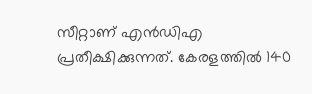സീറ്റാണ് എന്‍ഡിഎ പ്രതീക്ഷിക്കുന്നത്. കേരളത്തില്‍ 140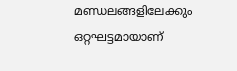മണ്ഡലങ്ങളിലേക്കും ഒറ്റഘട്ടമായാണ്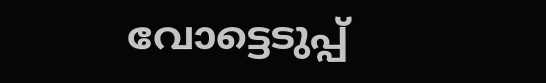വോട്ടെടുപ്പ്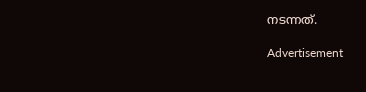നടന്നത്.

Advertisement